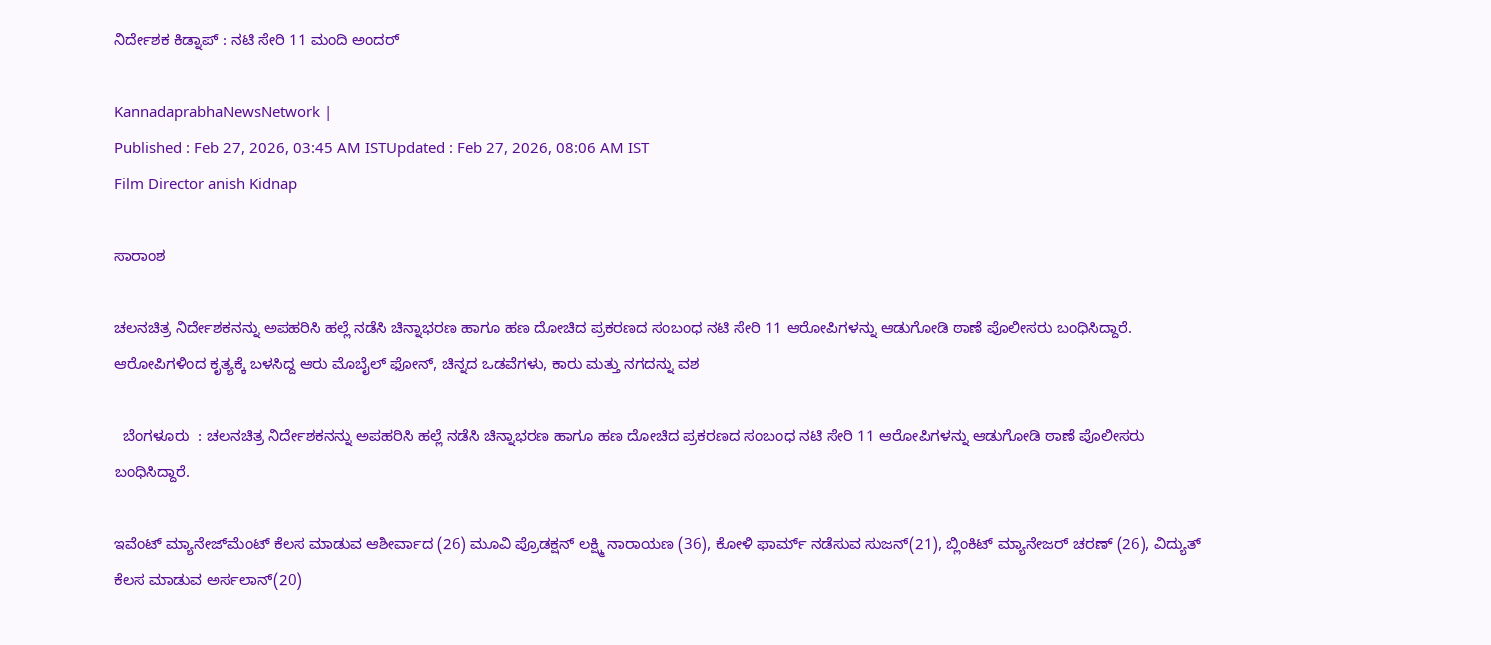ನಿರ್ದೇಶಕ ಕಿಡ್ನಾಪ್‌ : ನಟಿ ಸೇರಿ 11 ಮಂದಿ ಅಂದರ್‌

KannadaprabhaNewsNetwork |
Published : Feb 27, 2026, 03:45 AM ISTUpdated : Feb 27, 2026, 08:06 AM IST
Film Director anish Kidnap

ಸಾರಾಂಶ

ಚಲನಚಿತ್ರ ನಿರ್ದೇಶಕನನ್ನು ಅಪಹರಿಸಿ ಹಲ್ಲೆ ನಡೆಸಿ ಚಿನ್ನಾಭರಣ ಹಾಗೂ ಹಣ ದೋಚಿದ ಪ್ರಕರಣದ ಸಂಬಂಧ ನಟಿ ಸೇರಿ 11 ಆರೋಪಿಗಳನ್ನು ಆಡುಗೋಡಿ ಠಾಣೆ ಪೊಲೀಸರು ಬಂಧಿಸಿದ್ದಾರೆ. ಆರೋಪಿಗಳಿಂದ ಕೃತ್ಯಕ್ಕೆ ಬಳಸಿದ್ದ ಆರು ಮೊಬೈಲ್‌ ಫೋನ್‌, ಚಿನ್ನದ ಒಡವೆಗಳು, ಕಾರು ಮತ್ತು ನಗದನ್ನು ವಶ

  ಬೆಂಗಳೂರು  : ಚಲನಚಿತ್ರ ನಿರ್ದೇಶಕನನ್ನು ಅಪಹರಿಸಿ ಹಲ್ಲೆ ನಡೆಸಿ ಚಿನ್ನಾಭರಣ ಹಾಗೂ ಹಣ ದೋಚಿದ ಪ್ರಕರಣದ ಸಂಬಂಧ ನಟಿ ಸೇರಿ 11 ಆರೋಪಿಗಳನ್ನು ಆಡುಗೋಡಿ ಠಾಣೆ ಪೊಲೀಸರು ಬಂಧಿಸಿದ್ದಾರೆ.

ಇವೆಂಟ್‌ ಮ್ಯಾನೇಜ್‌ಮೆಂಟ್‌ ಕೆಲಸ ಮಾಡುವ ಆಶೀರ್ವಾದ (26) ಮೂವಿ ಪ್ರೊಡಕ್ಷನ್‌ ಲಕ್ಷ್ಮಿ ನಾರಾಯಣ (36), ಕೋಳಿ ಫಾರ್ಮ್‌ ನಡೆಸುವ ಸುಜನ್‌(21), ಬ್ಲಿಂಕಿಟ್ ಮ್ಯಾನೇಜರ್‌ ಚರಣ್‌ (26), ವಿದ್ಯುತ್‌ ಕೆಲಸ ಮಾಡುವ ಅರ್ಸಲಾನ್‌(20)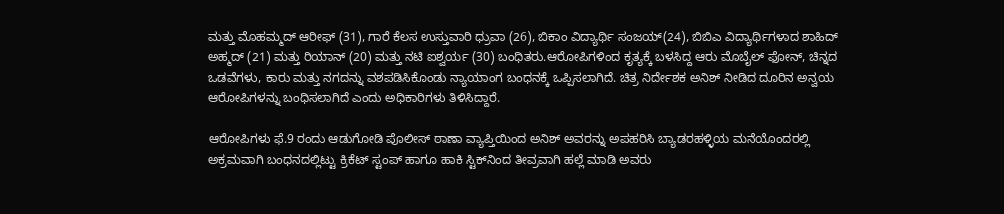ಮತ್ತು ಮೊಹಮ್ಮದ್‌ ಆರೀಫ್‌ (31), ಗಾರೆ ಕೆಲಸ ಉಸ್ತುವಾರಿ ಧ್ರುವಾ (26), ಬಿಕಾಂ ವಿದ್ಯಾರ್ಥಿ ಸಂಜಯ್‌(24), ಬಿಬಿಎ ವಿದ್ಯಾರ್ಥಿಗಳಾದ ಶಾಹಿದ್‌ ಅಹ್ಮದ್‌ (21) ಮತ್ತು ರಿಯಾನ್‌ (20) ಮತ್ತು ನಟಿ ಐಶ್ವರ್ಯ (30) ಬಂಧಿತರು.ಆರೋಪಿಗಳಿಂದ ಕೃತ್ಯಕ್ಕೆ ಬಳಸಿದ್ದ ಆರು ಮೊಬೈಲ್‌ ಫೋನ್‌, ಚಿನ್ನದ ಒಡವೆಗಳು, ಕಾರು ಮತ್ತು ನಗದನ್ನು ವಶಪಡಿಸಿಕೊಂಡು ನ್ಯಾಯಾಂಗ ಬಂಧನಕ್ಕೆ ಒಪ್ಪಿಸಲಾಗಿದೆ. ಚಿತ್ರ ನಿರ್ದೇಶಕ ಅನಿಶ್‌ ನೀಡಿದ ದೂರಿನ ಅನ್ವಯ ಆರೋಪಿಗಳನ್ನು ಬಂಧಿಸಲಾಗಿದೆ ಎಂದು ಅಧಿಕಾರಿಗಳು ತಿಳಿಸಿದ್ದಾರೆ.

ಆರೋಪಿಗಳು ಫೆ.9 ರಂದು ಆಡುಗೋಡಿ ಪೊಲೀಸ್‌ ಠಾಣಾ ವ್ಯಾಪ್ತಿಯಿಂದ ಅನಿಶ್‌ ಅವರನ್ನು ಅಪಹರಿಸಿ ಬ್ಯಾಡರಹಳ್ಳಿಯ ಮನೆಯೊಂದರಲ್ಲಿ ಅಕ್ರಮವಾಗಿ ಬಂಧನದಲ್ಲಿಟ್ಟು ಕ್ರಿಕೆಟ್‌ ಸ್ಟಂಪ್‌ ಹಾಗೂ ಹಾಕಿ ಸ್ಟಿಕ್‌ನಿಂದ ತೀವ್ರವಾಗಿ ಹಲ್ಲೆ ಮಾಡಿ ಅವರು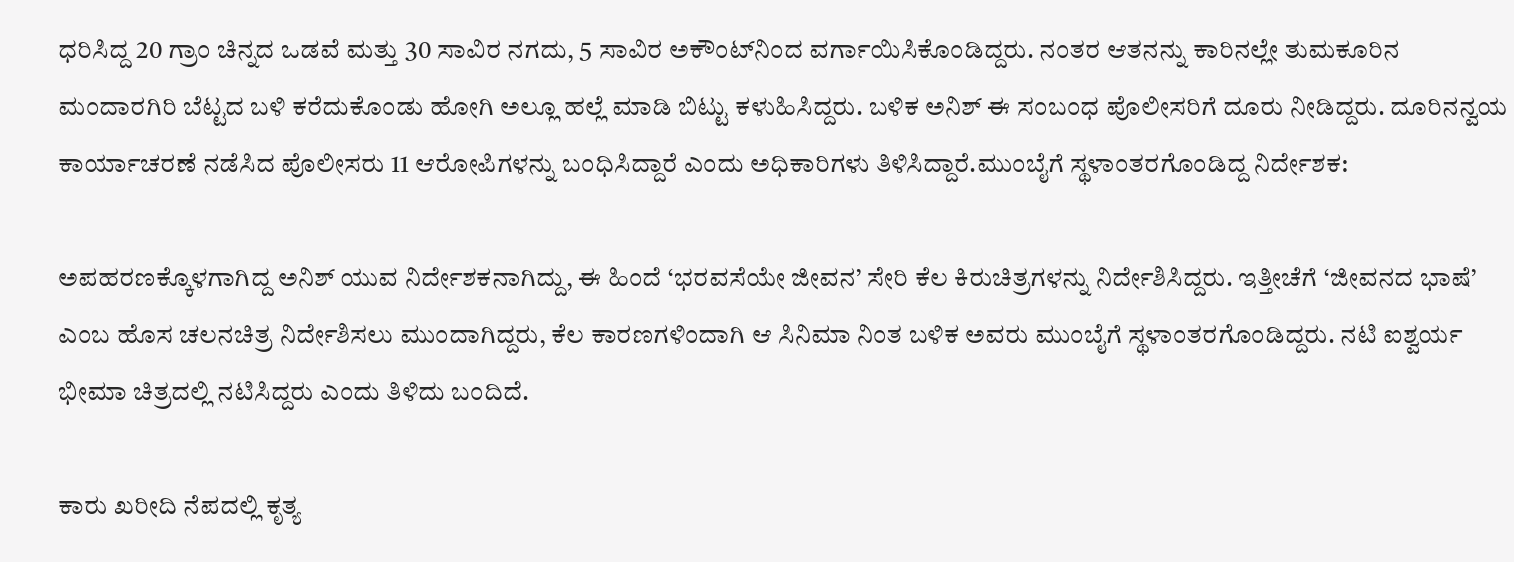ಧರಿಸಿದ್ದ 20 ಗ್ರಾಂ ಚಿನ್ನದ ಒಡವೆ ಮತ್ತು 30 ಸಾವಿರ ನಗದು, 5 ಸಾವಿರ ಅಕೌಂಟ್‌ನಿಂದ ವರ್ಗಾಯಿಸಿಕೊಂಡಿದ್ದರು. ನಂತರ ಆತನನ್ನು ಕಾರಿನಲ್ಲೇ ತುಮಕೂರಿನ ಮಂದಾರಗಿರಿ ಬೆಟ್ಟದ ಬಳಿ ಕರೆದುಕೊಂಡು ಹೋಗಿ ಅಲ್ಲೂ ಹಲ್ಲೆ ಮಾಡಿ ಬಿಟ್ಟು ಕಳುಹಿಸಿದ್ದರು. ಬಳಿಕ ಅನಿಶ್‌ ಈ ಸಂಬಂಧ ಪೊಲೀಸರಿಗೆ ದೂರು ನೀಡಿದ್ದರು. ದೂರಿನನ್ವಯ ಕಾರ್ಯಾಚರಣೆ ನಡೆಸಿದ ಪೊಲೀಸರು 11 ಆರೋಪಿಗಳನ್ನು ಬಂಧಿಸಿದ್ದಾರೆ ಎಂದು ಅಧಿಕಾರಿಗಳು ತಿಳಿಸಿದ್ದಾರೆ.ಮುಂಬೈಗೆ ಸ್ಥಳಾಂತರಗೊಂಡಿದ್ದ ನಿರ್ದೇಶಕ:

ಅಪಹರಣಕ್ಕೊಳಗಾಗಿದ್ದ ಅನಿಶ್ ಯುವ ನಿರ್ದೇಶಕನಾಗಿದ್ದು, ಈ ಹಿಂದೆ ‘ಭರವಸೆಯೇ ಜೀವನ’ ಸೇರಿ ಕೆಲ ಕಿರುಚಿತ್ರಗಳನ್ನು ನಿರ್ದೇಶಿಸಿದ್ದರು. ಇತ್ತೀಚೆಗೆ ‘ಜೀವನದ ಭಾಷೆ’ ಎಂಬ ಹೊಸ ಚಲನಚಿತ್ರ ನಿರ್ದೇಶಿಸಲು ಮುಂದಾಗಿದ್ದರು, ಕೆಲ ಕಾರಣಗಳಿಂದಾಗಿ ಆ ಸಿನಿಮಾ ನಿಂತ ಬಳಿಕ ಅವರು ಮುಂಬೈಗೆ ಸ್ಥಳಾಂತರಗೊಂಡಿದ್ದರು. ನಟಿ ಐಶ್ವರ್ಯ ಭೀಮಾ ಚಿತ್ರದಲ್ಲಿ ನಟಿಸಿದ್ದರು ಎಂದು ತಿಳಿದು ಬಂದಿದೆ.

ಕಾರು ಖರೀದಿ ನೆಪದಲ್ಲಿ ಕೃತ್ಯ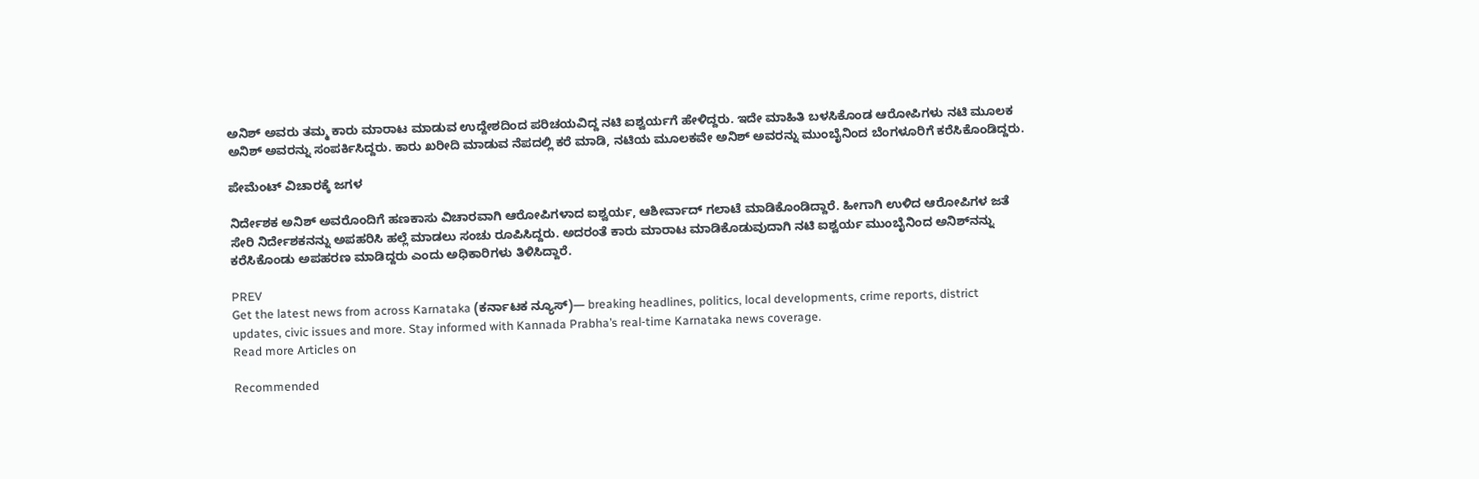ಅನಿಶ್ ಅವರು ತಮ್ಮ ಕಾರು ಮಾರಾಟ ಮಾಡುವ ಉದ್ದೇಶದಿಂದ ಪರಿಚಯವಿದ್ದ ನಟಿ ಐಶ್ವರ್ಯಗೆ ಹೇಳಿದ್ದರು. ಇದೇ ಮಾಹಿತಿ ಬಳಸಿಕೊಂಡ ಆರೋಪಿಗಳು ನಟಿ ಮೂಲಕ ಅನಿಶ್ ಅವರನ್ನು ಸಂಪರ್ಕಿಸಿದ್ದರು. ಕಾರು ಖರೀದಿ ಮಾಡುವ ನೆಪದಲ್ಲಿ ಕರೆ ಮಾಡಿ, ನಟಿಯ ಮೂಲಕವೇ ಅನಿಶ್‌ ಅವರನ್ನು ಮುಂಬೈನಿಂದ ಬೆಂಗಳೂರಿಗೆ ಕರೆಸಿಕೊಂಡಿದ್ದರು.

ಪೇಮೆಂಟ್‌ ವಿಚಾರಕ್ಕೆ ಜಗಳ

ನಿರ್ದೇಶಕ ಅನಿಶ್‌ ಅವರೊಂದಿಗೆ ಹಣಕಾಸು ವಿಚಾರವಾಗಿ ಆರೋಪಿಗಳಾದ ಐಶ್ವರ್ಯ, ಆಶೀರ್ವಾದ್‌ ಗಲಾಟೆ ಮಾಡಿಕೊಂಡಿದ್ದಾರೆ. ಹೀಗಾಗಿ ಉಳಿದ ಆರೋಪಿಗಳ ಜತೆ ಸೇರಿ ನಿರ್ದೇಶಕನನ್ನು ಅಪಹರಿಸಿ ಹಲ್ಲೆ ಮಾಡಲು ಸಂಚು ರೂಪಿಸಿದ್ದರು. ಅದರಂತೆ ಕಾರು ಮಾರಾಟ ಮಾಡಿಕೊಡುವುದಾಗಿ ನಟಿ ಐಶ್ವರ್ಯ ಮುಂಬೈನಿಂದ ಅನಿಶ್‌ನನ್ನು ಕರೆಸಿಕೊಂಡು ಅಪಹರಣ ಮಾಡಿದ್ದರು ಎಂದು ಅಧಿಕಾರಿಗಳು ತಿಳಿಸಿದ್ದಾರೆ.

PREV
Get the latest news from across Karnataka (ಕರ್ನಾಟಕ ನ್ಯೂಸ್)— breaking headlines, politics, local developments, crime reports, district updates, civic issues and more. Stay informed with Kannada Prabha’s real‑time Karnataka news coverage.
Read more Articles on

Recommended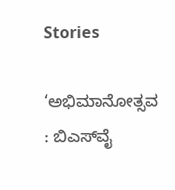Stories

‘ಅಭಿಮಾನೋತ್ಸವ : ಬಿಎಸ್‌ವೈ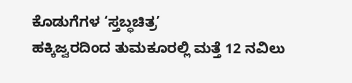ಕೊಡುಗೆಗಳ ‘ಸ್ತಬ್ಧಚಿತ್ರ’
ಹಕ್ಕಿಜ್ವರದಿಂದ ತುಮಕೂರಲ್ಲಿ ಮತ್ತೆ 12 ನವಿಲು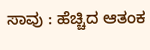ಸಾವು : ಹೆಚ್ಚಿದ ಆತಂಕ